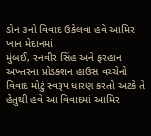ડોન ૩નો વિવાદ ઉકેલવા હવે આમિર ખાન મેદાનમાં
મુંબઈ, રનવીર સિંહ અને ફરહાન અખ્તરના પ્રોડક્શન હાઉસ વચ્ચેનો વિવાદ મોટું સ્વરૂપ ધારણ કરતો અટકે તે હેતુથી હવે આ વિવાદમાં આમિર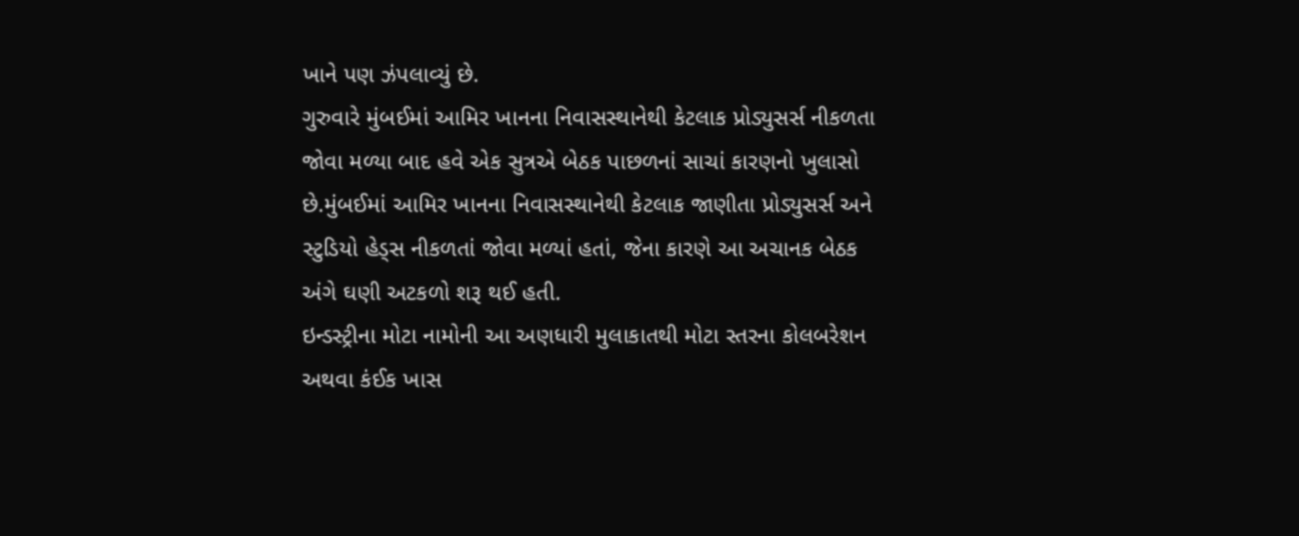ખાને પણ ઝંપલાવ્યું છે.
ગુરુવારે મુંબઈમાં આમિર ખાનના નિવાસસ્થાનેથી કેટલાક પ્રોડ્યુસર્સ નીકળતા જોવા મળ્યા બાદ હવે એક સુત્રએ બેઠક પાછળનાં સાચાં કારણનો ખુલાસો છે.મુંબઈમાં આમિર ખાનના નિવાસસ્થાનેથી કેટલાક જાણીતા પ્રોડ્યુસર્સ અને સ્ટુડિયો હેડ્સ નીકળતાં જોવા મળ્યાં હતાં, જેના કારણે આ અચાનક બેઠક અંગે ઘણી અટકળો શરૂ થઈ હતી.
ઇન્ડસ્ટ્રીના મોટા નામોની આ અણધારી મુલાકાતથી મોટા સ્તરના કોલબરેશન અથવા કંઈક ખાસ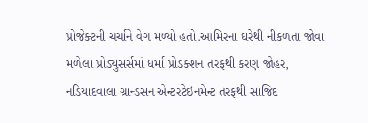પ્રોજેક્ટની ચર્ચાને વેગ મળ્યો હતો.આમિરના ઘરેથી નીકળતા જોવા મળેલા પ્રોડ્યુસર્સમાં ધર્મા પ્રોડક્શન તરફથી કરણ જોહર, નડિયાદવાલા ગ્રાન્ડસન એન્ટરટેઇનમેન્ટ તરફથી સાજિદ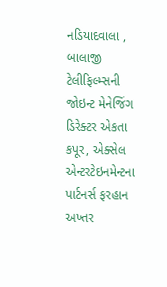નડિયાદવાલા , બાલાજી ટેલીફિલ્મ્સની જોઇન્ટ મેનેજિંગ ડિરેક્ટર એકતા કપૂર, એક્સેલ એન્ટરટેઇનમેન્ટના પાર્ટનર્સ ફરહાન અખ્તર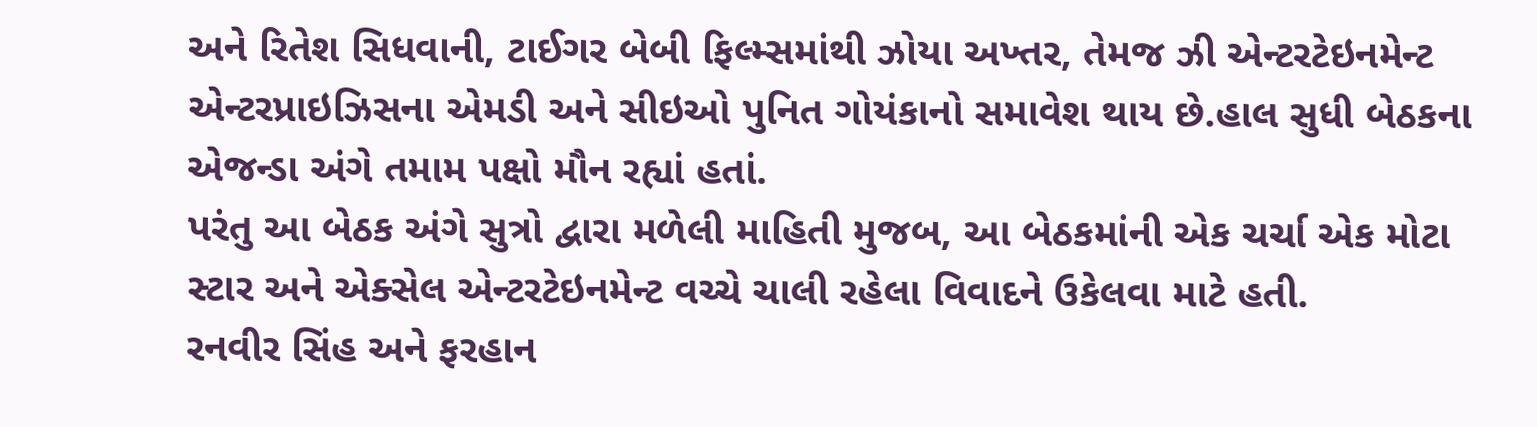અને રિતેશ સિધવાની, ટાઈગર બેબી ફિલ્મ્સમાંથી ઝોયા અખ્તર, તેમજ ઝી એન્ટરટેઇનમેન્ટ એન્ટરપ્રાઇઝિસના એમડી અને સીઇઓ પુનિત ગોયંકાનો સમાવેશ થાય છે.હાલ સુધી બેઠકના એજન્ડા અંગે તમામ પક્ષો મૌન રહ્યાં હતાં.
પરંતુ આ બેઠક અંગે સુત્રો દ્વારા મળેલી માહિતી મુજબ, આ બેઠકમાંની એક ચર્ચા એક મોટા સ્ટાર અને એક્સેલ એન્ટરટેઇનમેન્ટ વચ્ચે ચાલી રહેલા વિવાદને ઉકેલવા માટે હતી.
રનવીર સિંહ અને ફરહાન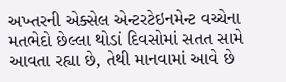અખ્તરની એક્સેલ એન્ટરટેઇનમેન્ટ વચ્ચેના મતભેદો છેલ્લા થોડાં દિવસોમાં સતત સામે આવતા રહ્યા છે, તેથી માનવામાં આવે છે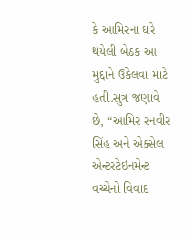કે આમિરના ઘરે થયેલી બેઠક આ મુદ્દાને ઉકેલવા માટે હતી.સુત્ર જણાવે છે, “આમિર રનવીર સિંહ અને એક્સેલ એન્ટરટેઇનમેન્ટ વચ્ચેનો વિવાદ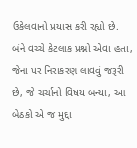ઉકેલવાનો પ્રયાસ કરી રહ્યો છે. બંને વચ્ચે કેટલાક પ્રશ્નો એવા હતા, જેના પર નિરાકરણ લાવવું જરૂરી છે, જે ચર્ચાનો વિષય બન્યા, આ બેઠકો એ જ મુદ્દા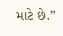માટે છે.”